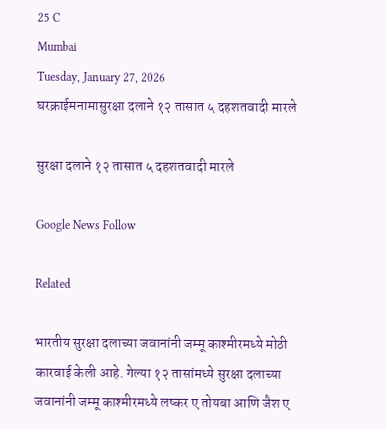25 C
Mumbai
Tuesday, January 27, 2026
घरक्राईमनामासुरक्षा दलाने १२ तासात ५ दहशतवादी मारले

सुरक्षा दलाने १२ तासात ५ दहशतवादी मारले

Google News Follow

Related

भारतीय सुरक्षा दलाच्या जवानांनी जम्मू काश्मीरमध्ये मोठी कारवाई केली आहे. गेल्या १२ तासांमध्ये सुरक्षा दलाच्या जवानांनी जम्मू काश्मीरमध्ये लष्कर ए तोयबा आणि जैश ए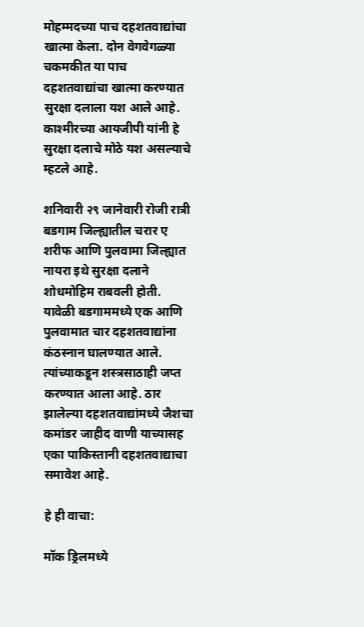मोहम्मदच्या पाच दहशतवाद्यांचा खात्मा केला. दोन वेगवेगळ्या चकमकीत या पाच दहशतवाद्यांचा खात्मा करण्यात सुरक्षा दलाला यश आले आहे. काश्मीरच्या आयजीपी यांनी हे सुरक्षा दलाचे मोठे यश असल्याचे म्हटले आहे.

शनिवारी २९ जानेवारी रोजी रात्री बडगाम जिल्ह्यातील चरार ए शरीफ आणि पुलवामा जिल्ह्यात नायरा इथे सुरक्षा दलाने शोधमोहिम राबवली होती. यावेळी बडगाममध्ये एक आणि पुलवामात चार दहशतवाद्यांना कंठस्नान घालण्यात आले. त्यांच्याकडून शस्त्रसाठाही जप्त करण्यात आला आहे. ठार झालेल्या दहशतवाद्यांमध्ये जैशचा कमांडर जाहीद वाणी याच्यासह एका पाकिस्तानी दहशतवाद्याचा समावेश आहे.

हे ही वाचा:

मॉक ड्रिलमध्ये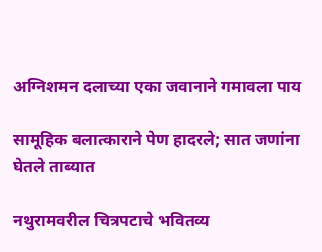अग्निशमन दलाच्या एका जवानाने गमावला पाय

सामूहिक बलात्काराने पेण हादरले; सात जणांना घेतले ताब्यात

नथुरामवरील चित्रपटाचे भवितव्य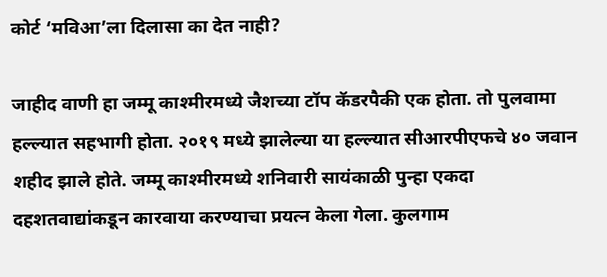कोर्ट ‘मविआ’ला दिलासा का देत नाही?

जाहीद वाणी हा जम्मू काश्मीरमध्ये जैशच्या टॉप कॅडरपैकी एक होता. तो पुलवामा हल्ल्यात सहभागी होता. २०१९ मध्ये झालेल्या या हल्ल्यात सीआरपीएफचे ४० जवान शहीद झाले होते. जम्मू काश्मीरमध्ये शनिवारी सायंकाळी पुन्हा एकदा दहशतवाद्यांकडून कारवाया करण्याचा प्रयत्न केला गेला. कुलगाम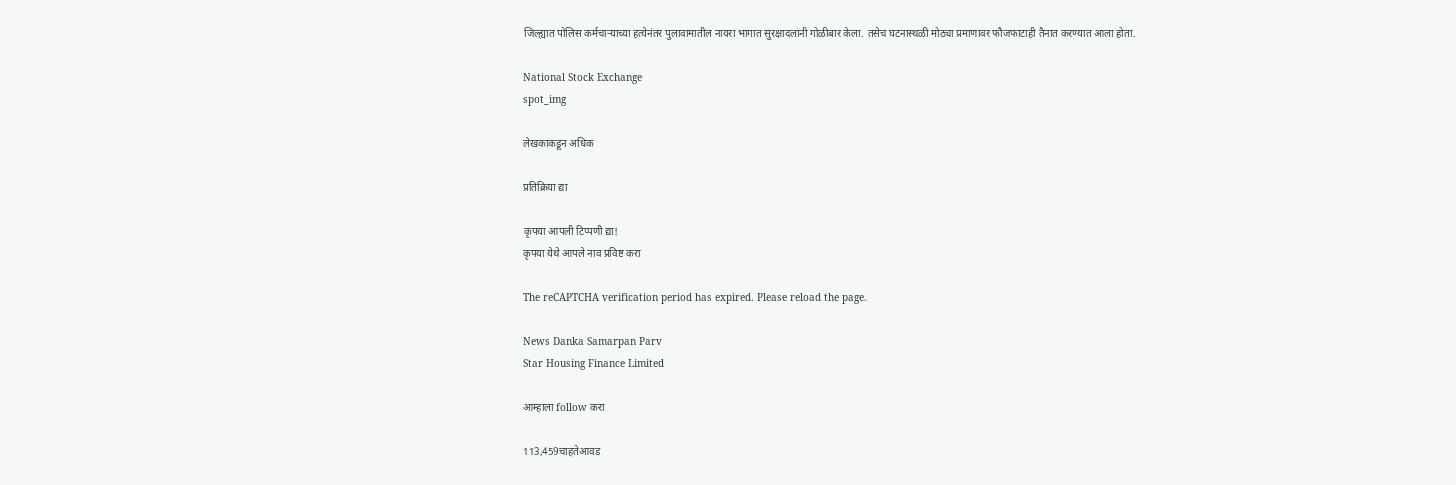जिल्ह्यात पोलिस कर्मचाऱ्याच्या हत्येनंतर पुलावामातील नायरा भागात सुरक्षादलांनी गोळीबार केला. तसेच घटनास्थळी मोठ्या प्रमाणावर फौजफाटाही तैनात करण्यात आला होता.

National Stock Exchange
spot_img

लेखकाकडून अधिक

प्रतिक्रिया द्या

कृपया आपली टिप्पणी द्या!
कृपया येथे आपले नाव प्रविष्ट करा

The reCAPTCHA verification period has expired. Please reload the page.

News Danka Samarpan Parv
Star Housing Finance Limited

आम्हाला follow करा

113,459चाहतेआवड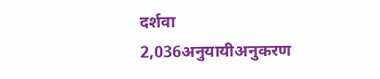दर्शवा
2,036अनुयायीअनुकरण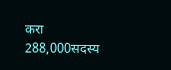करा
288,000सदस्य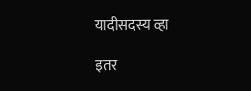यादीसदस्य व्हा

इतर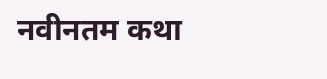नवीनतम कथा